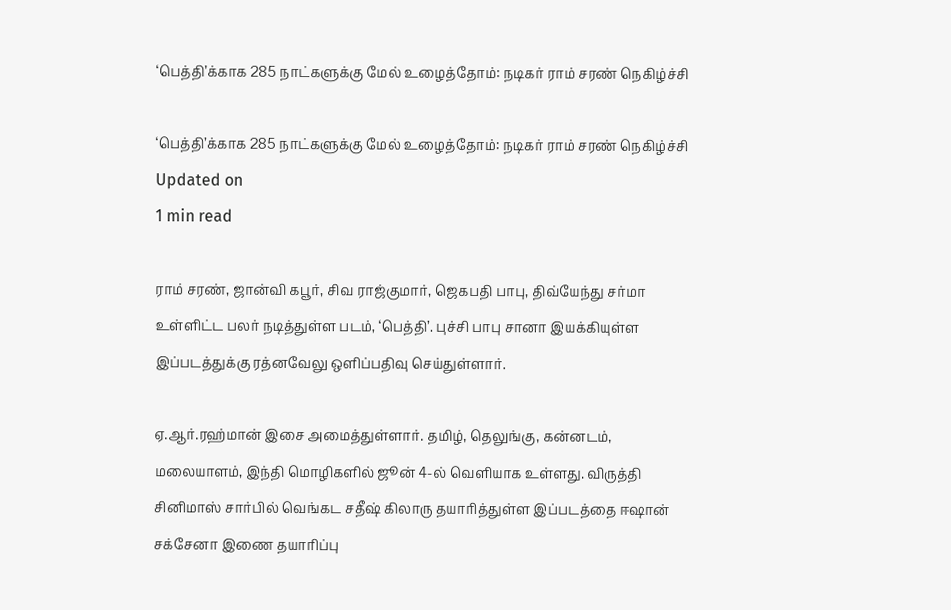‘பெத்தி’க்காக 285 நாட்களுக்கு மேல் உழைத்தோம்: நடிகர் ராம் சரண் நெகிழ்ச்சி

‘பெத்தி’க்காக 285 நாட்களுக்கு மேல் உழைத்தோம்: நடிகர் ராம் சரண் நெகிழ்ச்சி
Updated on
1 min read

ராம் சரண், ஜான்வி கபூர், சிவ ராஜ்குமார், ஜெகபதி பாபு, திவ்யேந்து சர்மா உள்ளிட்ட பலர் நடித்துள்ள படம், ‘பெத்தி’. புச்சி பாபு சானா இயக்கியுள்ள இப்படத்துக்கு ரத்னவேலு ஒளிப்பதிவு செய்துள்ளார்.

ஏ.ஆர்.ரஹ்மான் இசை அமைத்துள்ளார். தமிழ், தெலுங்கு, கன்னடம், மலையாளம், இந்தி மொழிகளில் ஜூன் 4-ல் வெளியாக உள்ளது. விருத்தி சினிமாஸ் சார்பில் வெங்கட சதீஷ் கிலாரு தயாரித்துள்ள இப்படத்தை ஈஷான் சக்சேனா இணை தயாரிப்பு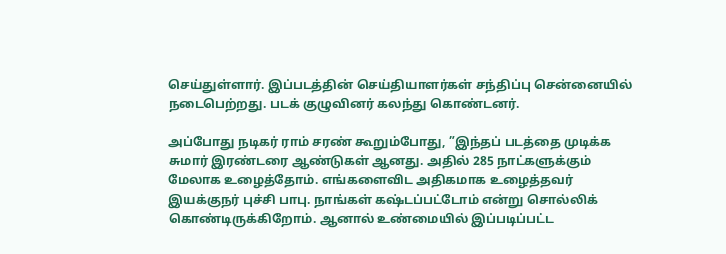செய்துள்ளார். இப்படத்தின் செய்தியாளர்கள் சந்திப்பு சென்னையில் நடைபெற்றது. படக் குழுவினர் கலந்து கொண்டனர்.

அப்போது நடிகர் ராம் சரண் கூறும்போது, ”இந்தப் படத்தை முடிக்க சுமார் இரண்டரை ஆண்டுகள் ஆனது. அதில் 285 நாட்களுக்கும் மேலாக உழைத்தோம். எங்களைவிட அதிகமாக உழைத்தவர் இயக்குநர் புச்சி பாபு. நாங்கள் கஷ்டப்பட்டோம் என்று சொல்லிக் கொண்டிருக்கிறோம். ஆனால் உண்மையில் இப்படிப்பட்ட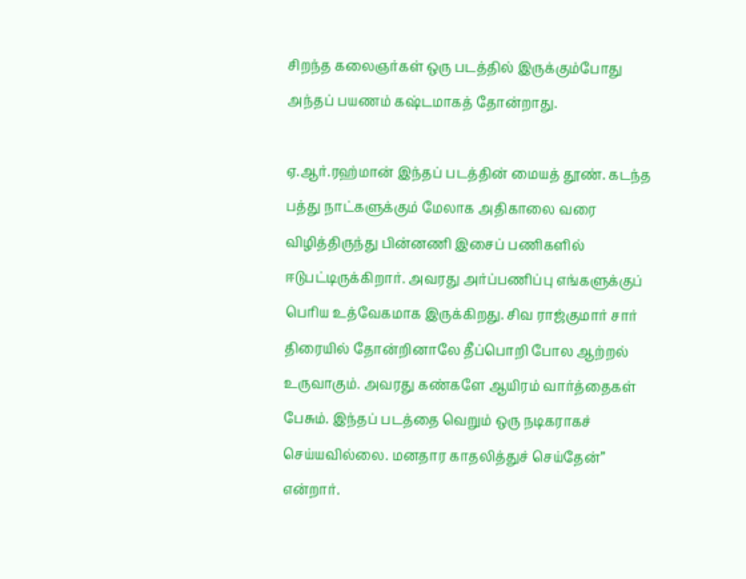சிறந்த கலைஞர்கள் ஒரு படத்தில் இருக்கும்போது அந்தப் பயணம் கஷ்டமாகத் தோன்றாது.

ஏ.ஆர்.ரஹ்மான் இந்தப் படத்தின் மையத் தூண். கடந்த பத்து நாட்களுக்கும் மேலாக அதிகாலை வரை விழித்திருந்து பின்னணி இசைப் பணிகளில் ஈடுபட்டிருக்கிறார். அவரது அர்ப்பணிப்பு எங்களுக்குப் பெரிய உத்வேகமாக இருக்கிறது. சிவ ராஜ்குமார் சார் திரையில் தோன்றினாலே தீப்பொறி போல ஆற்றல் உருவாகும். அவரது கண்களே ஆயிரம் வார்த்தைகள் பேசும். இந்தப் படத்தை வெறும் ஒரு நடிகராகச் செய்யவில்லை. மனதார காதலித்துச் செய்தேன்” என்றார்.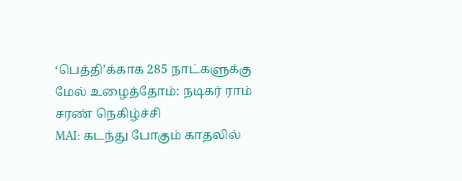‘பெத்தி’க்காக 285 நாட்களுக்கு மேல் உழைத்தோம்: நடிகர் ராம் சரண் நெகிழ்ச்சி
MAI: கடந்து போகும் காதலில்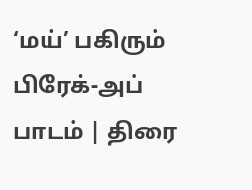‘மய்’ பகிரும் பிரேக்-அப் பாடம் | திரை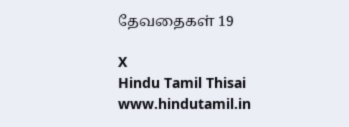தேவதைகள் 19

X
Hindu Tamil Thisai
www.hindutamil.in